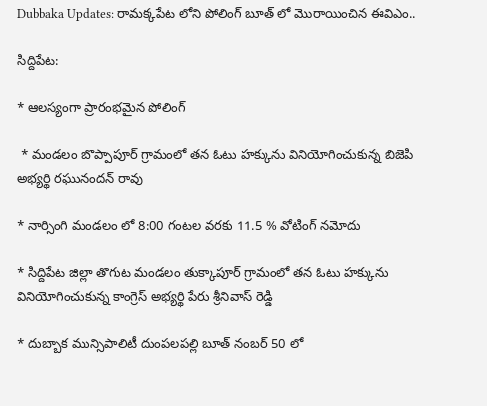Dubbaka Updates: రామక్కపేట లోని పోలింగ్ బూత్ లో మొరాయించిన ఈవిఎం..

సిద్దిపేట:

* ఆలస్యంగా ప్రారంభమైన పోలింగ్

 * మండలం బొప్పాపూర్ గ్రామంలో తన ఓటు హక్కును వినియోగించుకున్న బిజెపి అభ్యర్థి రఘునందన్ రావు

* నార్సింగి మండలం లో 8:00 గంటల వరకు 11.5 % వోటింగ్ నమోదు

* సిద్దిపేట జిల్లా తొగుట మండలం తుక్కాపూర్ గ్రామంలో తన ఓటు హక్కును వినియోగించుకున్న కాంగ్రెస్ అభ్యర్థి పేరు శ్రీనివాస్ రెడ్డి

* దుబ్బాక మున్సిపాలిటీ దుంపలపల్లి బూత్ నంబర్ 50 లో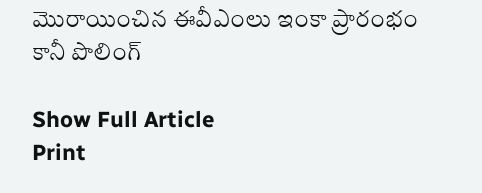మొరాయించిన ఈవీఎంలు ఇంకా ప్రారంభం కానీ పొలింగ్

Show Full Article
Print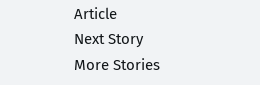Article
Next Story
More Stories